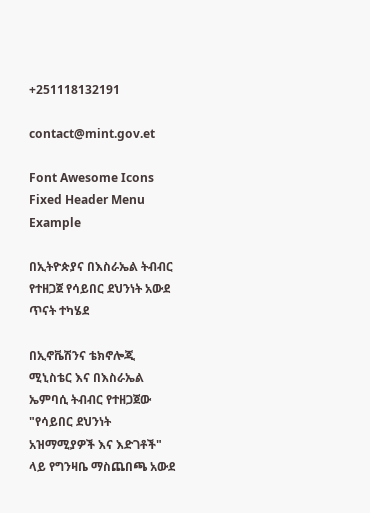+251118132191

contact@mint.gov.et

Font Awesome Icons
Fixed Header Menu Example

በኢትዮጵያና በእስራኤል ትብብር የተዘጋጀ የሳይበር ደህንነት አውደ ጥናት ተካሄደ

በኢኖቬሽንና ቴክኖሎጂ ሚኒስቴር እና በእስራኤል ኤምባሲ ትብብር የተዘጋጀው "የሳይበር ደህንነት አዝማሚያዎች እና እድገቶች" ላይ የግንዛቤ ማስጨበጫ አውደ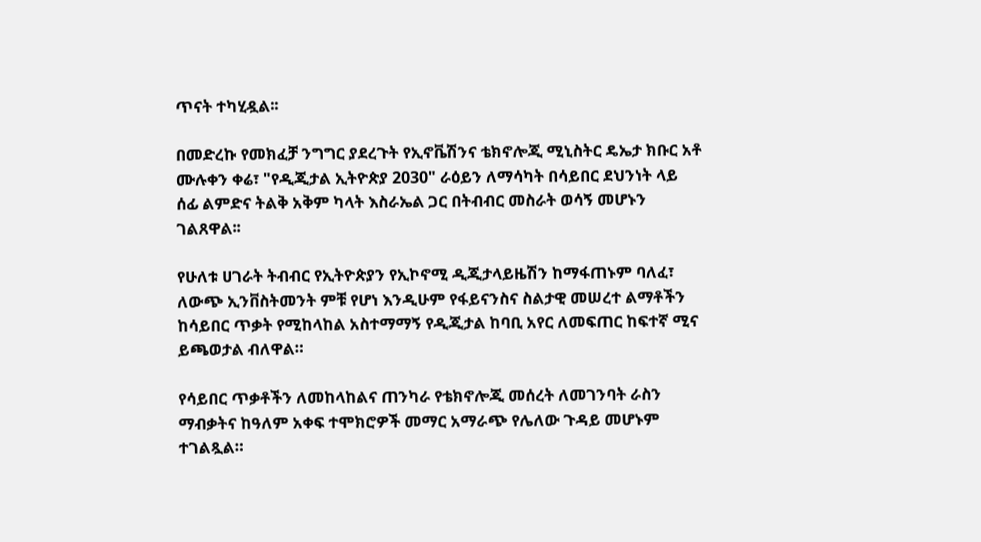ጥናት ተካሂዷል፡፡

በመድረኩ የመክፈቻ ንግግር ያደረጉት የኢኖቬሽንና ቴክኖሎጂ ሚኒስትር ዴኤታ ክቡር አቶ ሙሉቀን ቀሬ፣ "የዲጂታል ኢትዮጵያ 2030" ራዕይን ለማሳካት በሳይበር ደህንነት ላይ ሰፊ ልምድና ትልቅ አቅም ካላት እስራኤል ጋር በትብብር መስራት ወሳኝ መሆኑን ገልጸዋል፡፡

የሁለቱ ሀገራት ትብብር የኢትዮጵያን የኢኮኖሚ ዲጂታላይዜሽን ከማፋጠኑም ባለፈ፣ ለውጭ ኢንቨስትመንት ምቹ የሆነ እንዲሁም የፋይናንስና ስልታዊ መሠረተ ልማቶችን ከሳይበር ጥቃት የሚከላከል አስተማማኝ የዲጂታል ከባቢ አየር ለመፍጠር ከፍተኛ ሚና ይጫወታል ብለዋል።

የሳይበር ጥቃቶችን ለመከላከልና ጠንካራ የቴክኖሎጂ መሰረት ለመገንባት ራስን ማብቃትና ከዓለም አቀፍ ተሞክሮዎች መማር አማራጭ የሌለው ጉዳይ መሆኑም ተገልጿል።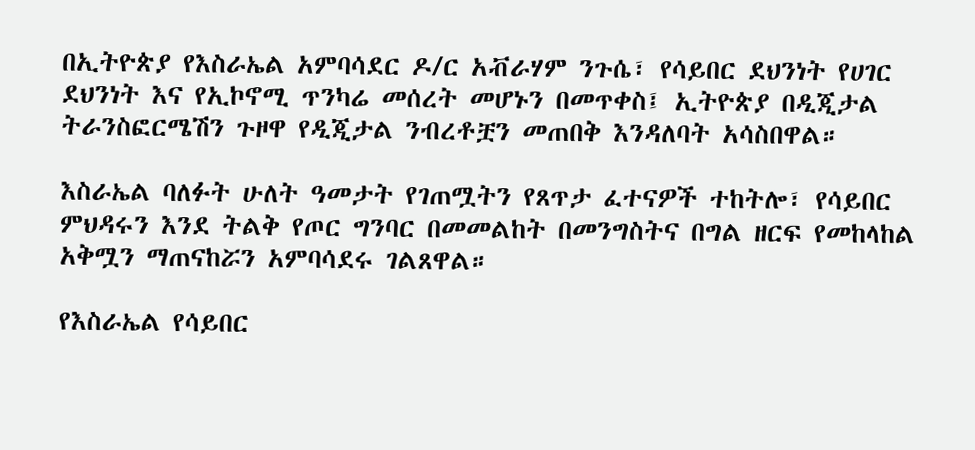በኢትዮጵያ የእስራኤል አምባሳደር ዶ/ር አቭራሃም ንጉሴ፣ የሳይበር ደህንነት የሀገር ደህንነት እና የኢኮኖሚ ጥንካሬ መሰረት መሆኑን በመጥቀስ፤ ኢትዮጵያ በዲጂታል ትራንስፎርሜሽን ጉዞዋ የዲጂታል ንብረቶቿን መጠበቅ እንዳለባት አሳስበዋል።

እስራኤል ባለፉት ሁለት ዓመታት የገጠሟትን የጸጥታ ፈተናዎች ተከትሎ፣ የሳይበር ምህዳሩን እንደ ትልቅ የጦር ግንባር በመመልከት በመንግስትና በግል ዘርፍ የመከላከል አቅሟን ማጠናከሯን አምባሳደሩ ገልጸዋል።

የእስራኤል የሳይበር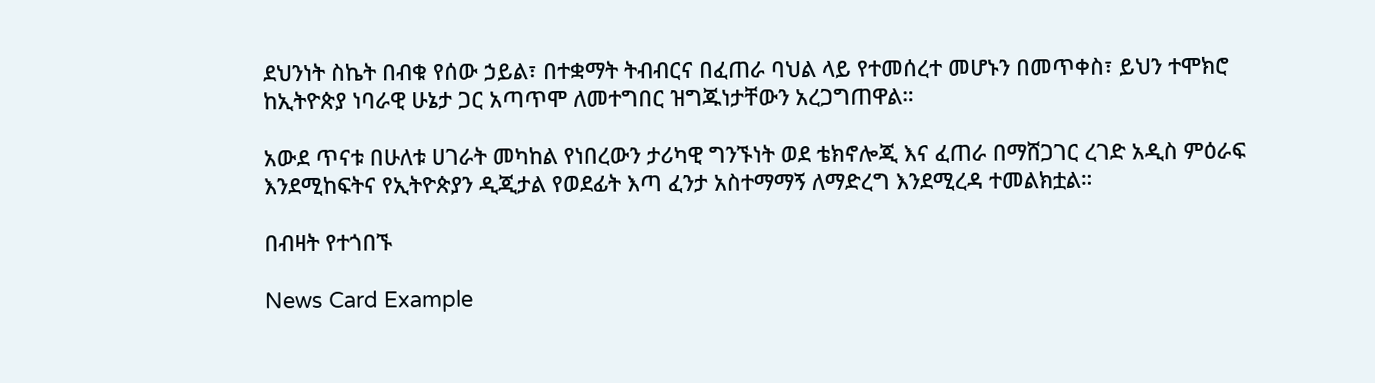ደህንነት ስኬት በብቁ የሰው ኃይል፣ በተቋማት ትብብርና በፈጠራ ባህል ላይ የተመሰረተ መሆኑን በመጥቀስ፣ ይህን ተሞክሮ ከኢትዮጵያ ነባራዊ ሁኔታ ጋር አጣጥሞ ለመተግበር ዝግጁነታቸውን አረጋግጠዋል።

አውደ ጥናቱ በሁለቱ ሀገራት መካከል የነበረውን ታሪካዊ ግንኙነት ወደ ቴክኖሎጂ እና ፈጠራ በማሸጋገር ረገድ አዲስ ምዕራፍ እንደሚከፍትና የኢትዮጵያን ዲጂታል የወደፊት እጣ ፈንታ አስተማማኝ ለማድረግ እንደሚረዳ ተመልክቷል።

በብዛት የተጎበኙ

News Card Example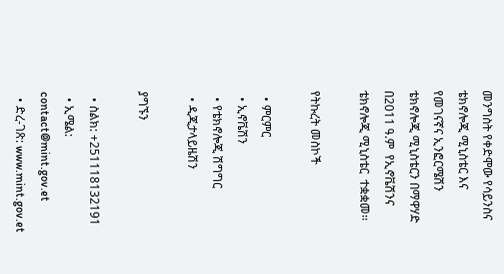መንግስት የቀድሞው የሳይንስና ቴክኖሎጂ ሚኒስቴር እና የመገናኛና ኢንፎርሜሽን ቴክኖሎጂ ሚኒስቴርን በማዋሃድ     በ2011 ዓ.ም  የኢኖቬሽንና ቴክኖሎጂ ሚኒስቴር  ተቋቋመ፡፡

የትኩረት መስኮች

  • ምርምር
  • ኢኖቬሽን
  • የቴክኖሎጂ ሽግግር
  • ዲጂታላይዜሽን

ያግኙን

  • ስልክ: +251118132191
  • ኢሜል: contact@mint.gov.et
  • ድረ-ገጽ: www.mint.gov.et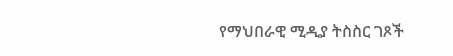የማህበራዊ ሚዲያ ትስስር ገጾች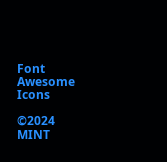Font Awesome Icons

©2024 MINT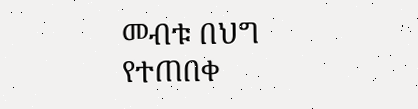መብቱ በህግ የተጠበቀ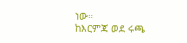ነው።
ከእርምጃ ወደ ሩጫ